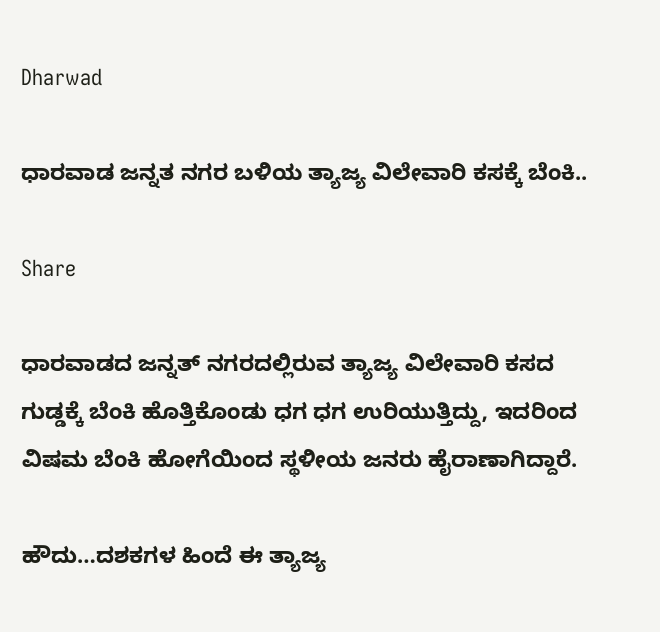Dharwad

ಧಾರವಾಡ ಜನ್ನತ ನಗರ ಬಳಿಯ ತ್ಯಾಜ್ಯ ವಿಲೇವಾರಿ ಕಸಕ್ಕೆ ಬೆಂಕಿ..

Share

ಧಾರವಾಡದ ಜನ್ನತ್ ನಗರದಲ್ಲಿರುವ ತ್ಯಾಜ್ಯ ವಿಲೇವಾರಿ ಕಸದ ಗುಡ್ಡಕ್ಕೆ ಬೆಂಕಿ ಹೊತ್ತಿಕೊಂಡು ಧಗ ಧಗ ಉರಿಯುತ್ತಿದ್ದು, ಇದರಿಂದ ವಿಷಮ ಬೆಂಕಿ ಹೋಗೆಯಿಂದ ಸ್ಥಳೀಯ ಜನರು ಹೈರಾಣಾಗಿದ್ದಾರೆ.

ಹೌದು…ದಶಕಗಳ ಹಿಂದೆ ಈ ತ್ಯಾಜ್ಯ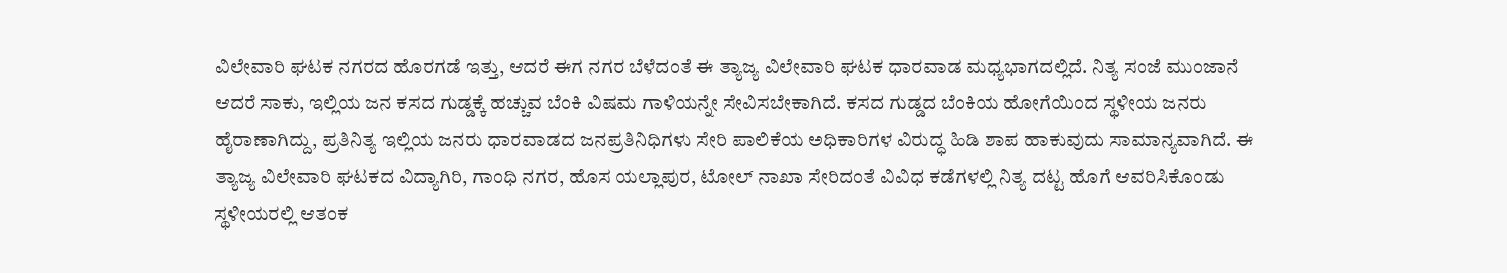ವಿಲೇವಾರಿ ಘಟಕ ನಗರದ ಹೊರಗಡೆ ಇತ್ತು, ಆದರೆ ಈಗ ನಗರ ಬೆಳೆದಂತೆ ಈ ತ್ಯಾಜ್ಯ ವಿಲೇವಾರಿ ಘಟಕ ಧಾರವಾಡ ಮಧ್ಯಭಾಗದಲ್ಲಿದೆ. ನಿತ್ಯ ಸಂಜೆ ಮುಂಜಾನೆ ಆದರೆ ಸಾಕು, ಇಲ್ಲಿಯ ಜನ ಕಸದ ಗುಡ್ಡಕ್ಕೆ ಹಚ್ಚುವ ಬೆಂಕಿ ವಿಷಮ ಗಾಳಿಯನ್ನೇ ಸೇವಿಸಬೇಕಾಗಿದೆ. ಕಸದ ಗುಡ್ಡದ ಬೆಂಕಿಯ ಹೋಗೆಯಿಂದ ಸ್ಥಳೀಯ ಜನರು ಹೈರಾಣಾಗಿದ್ದು, ಪ್ರತಿನಿತ್ಯ ಇಲ್ಲಿಯ ಜನರು ಧಾರವಾಡದ ಜನಪ್ರತಿನಿಧಿಗಳು ಸೇರಿ‌ ಪಾಲಿಕೆಯ ಅಧಿಕಾರಿಗಳ ವಿರುದ್ಧ ಹಿಡಿ ಶಾಪ ಹಾಕುವುದು ಸಾಮಾನ್ಯವಾಗಿದೆ. ಈ ತ್ಯಾಜ್ಯ ವಿಲೇವಾರಿ ಘಟಕದ ವಿದ್ಯಾಗಿರಿ, ಗಾಂಧಿ ನಗರ, ಹೊಸ ಯಲ್ಲಾಪುರ, ಟೋಲ್ ನಾಖಾ ಸೇರಿದಂತೆ ವಿವಿಧ ಕಡೆಗಳಲ್ಲಿ ನಿತ್ಯ ದಟ್ಟ ಹೊಗೆ ಆವರಿಸಿಕೊಂಡು ಸ್ಥಳೀಯರಲ್ಲಿ ಆತಂಕ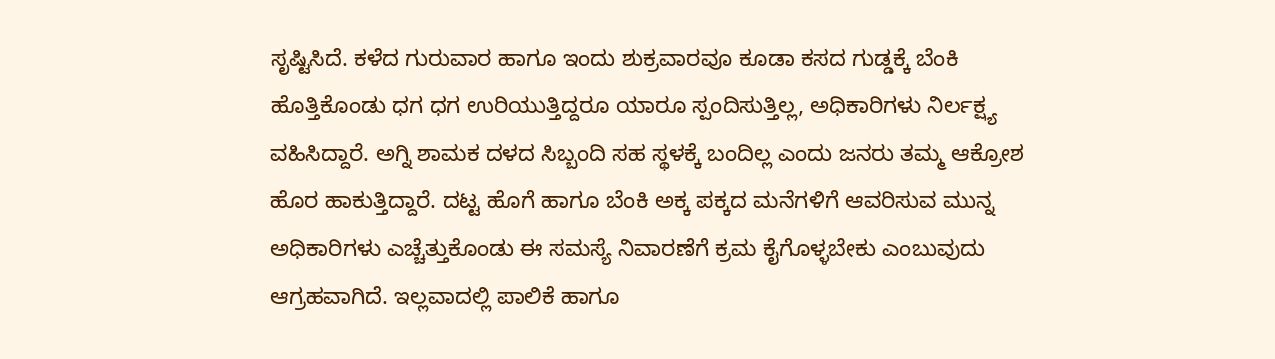ಸೃಷ್ಟಿಸಿದೆ. ಕಳೆದ ಗುರುವಾರ ಹಾಗೂ ಇಂದು ಶುಕ್ರವಾರವೂ ಕೂಡಾ ಕಸದ ಗುಡ್ಡಕ್ಕೆ ಬೆಂಕಿ ಹೊತ್ತಿಕೊಂಡು ಧಗ ಧಗ ಉರಿಯುತ್ತಿದ್ದರೂ ಯಾರೂ ಸ್ಪಂದಿಸುತ್ತಿಲ್ಲ, ಅಧಿಕಾರಿಗಳು ನಿರ್ಲಕ್ಷ್ಯ ವಹಿಸಿದ್ದಾರೆ. ಅಗ್ನಿ ಶಾಮಕ ದಳದ ಸಿಬ್ಬಂದಿ ಸಹ ಸ್ಥಳಕ್ಕೆ ಬಂದಿಲ್ಲ ಎಂದು ಜನರು ತಮ್ಮ ಆಕ್ರೋಶ ಹೊರ ಹಾಕುತ್ತಿದ್ದಾರೆ. ದಟ್ಟ ಹೊಗೆ ಹಾಗೂ ಬೆಂಕಿ ಅಕ್ಕ ಪಕ್ಕದ ಮನೆಗಳಿಗೆ ಆವರಿಸುವ ಮುನ್ನ ಅಧಿಕಾರಿಗಳು ಎಚ್ಚೆತ್ತುಕೊಂಡು ಈ ಸಮಸ್ಯೆ ನಿವಾರಣೆಗೆ ಕ್ರಮ ಕೈಗೊಳ್ಳಬೇಕು ಎಂಬುವುದು ಆಗ್ರಹವಾಗಿದೆ. ಇಲ್ಲವಾದಲ್ಲಿ ಪಾಲಿಕೆ ಹಾಗೂ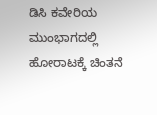ಡಿಸಿ ಕವೇರಿಯ ಮುಂಭಾಗದಲ್ಲಿ ಹೋರಾಟಕ್ಕೆ ಚಿಂತನೆ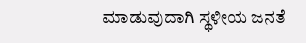ಮಾಡುವುದಾಗಿ ಸ್ಥಳೀಯ ಜನತೆ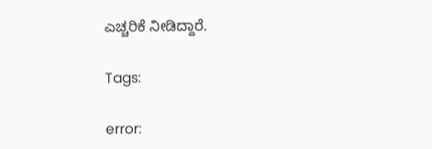ಎಚ್ಚರಿಕೆ ನೀಡಿದ್ದಾರೆ.

Tags:

error: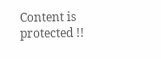Content is protected !!